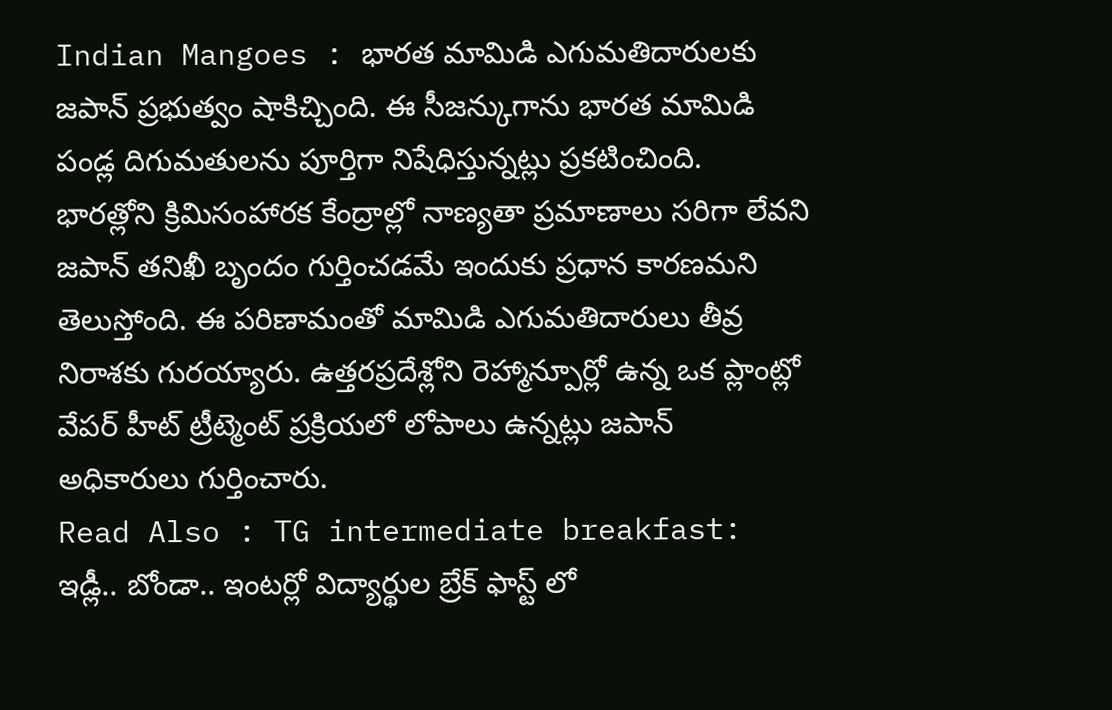Indian Mangoes : భారత మామిడి ఎగుమతిదారులకు జపాన్ ప్రభుత్వం షాకిచ్చింది. ఈ సీజన్కుగాను భారత మామిడి పండ్ల దిగుమతులను పూర్తిగా నిషేధిస్తున్నట్లు ప్రకటించింది.
భారత్లోని క్రిమిసంహారక కేంద్రాల్లో నాణ్యతా ప్రమాణాలు సరిగా లేవని జపాన్ తనిఖీ బృందం గుర్తించడమే ఇందుకు ప్రధాన కారణమని తెలుస్తోంది. ఈ పరిణామంతో మామిడి ఎగుమతిదారులు తీవ్ర నిరాశకు గురయ్యారు. ఉత్తరప్రదేశ్లోని రెహ్మాన్పూర్లో ఉన్న ఒక ప్లాంట్లో వేపర్ హీట్ ట్రీట్మెంట్ ప్రక్రియలో లోపాలు ఉన్నట్లు జపాన్ అధికారులు గుర్తించారు.
Read Also : TG intermediate breakfast: ఇడ్లీ.. బోండా.. ఇంటర్లో విద్యార్థుల బ్రేక్ ఫాస్ట్ లో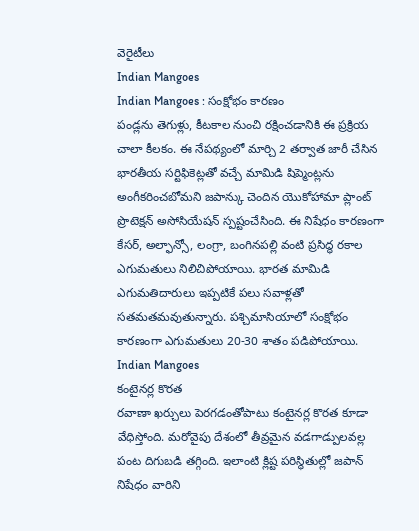వెరైటీలు
Indian Mangoes
Indian Mangoes : సంక్షోభం కారణం
పండ్లను తెగుళ్లు, కీటకాల నుంచి రక్షించడానికి ఈ ప్రక్రియ చాలా కీలకం. ఈ నేపథ్యంలో మార్చి 2 తర్వాత జారీ చేసిన భారతీయ సర్టిఫికెట్లతో వచ్చే మామిడి షిప్మెంట్లను అంగీకరించబోమని జపాన్కు చెందిన యొకోహామా ప్లాంట్ ప్రొటెక్షన్ అసోసియేషన్ స్పష్టంచేసింది. ఈ నిషేధం కారణంగా కేసర్, అల్ఫాన్సో, లంగ్రా, బంగినపల్లి వంటి ప్రసిద్ధ రకాల ఎగుమతులు నిలిచిపోయాయి. భారత మామిడి ఎగుమతిదారులు ఇప్పటికే పలు సవాళ్లతో సతమతమవుతున్నారు. పశ్చిమాసియాలో సంక్షోభం కారణంగా ఎగుమతులు 20-30 శాతం పడిపోయాయి.
Indian Mangoes
కంటైనర్ల కొరత
రవాణా ఖర్చులు పెరగడంతోపాటు కంటైనర్ల కొరత కూడా వేధిస్తోంది. మరోవైపు దేశంలో తీవ్రమైన వడగాడ్పులవల్ల పంట దిగుబడి తగ్గింది. ఇలాంటి క్లిష్ట పరిస్థితుల్లో జపాన్ నిషేధం వారిని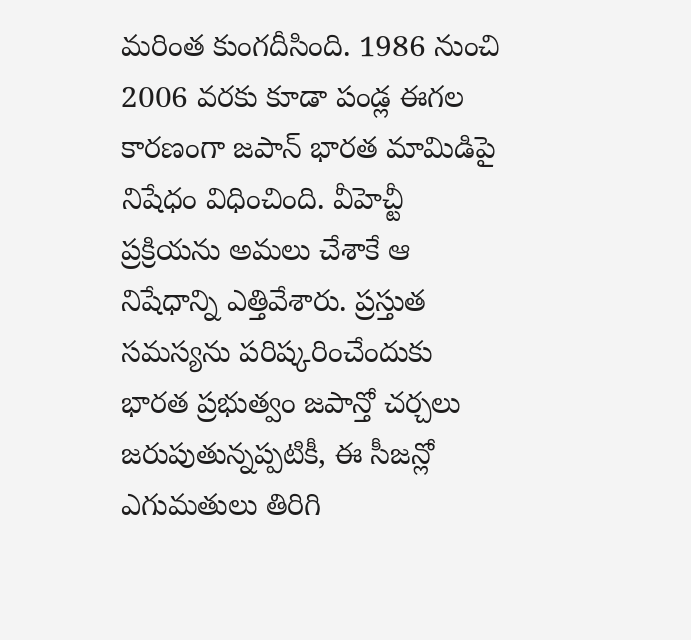మరింత కుంగదీసింది. 1986 నుంచి 2006 వరకు కూడా పండ్ల ఈగల కారణంగా జపాన్ భారత మామిడిపై నిషేధం విధించింది. వీహెచ్టీ ప్రక్రియను అమలు చేశాకే ఆ నిషేధాన్ని ఎత్తివేశారు. ప్రస్తుత సమస్యను పరిష్కరించేందుకు భారత ప్రభుత్వం జపాన్తో చర్చలు జరుపుతున్నప్పటికీ, ఈ సీజన్లో ఎగుమతులు తిరిగి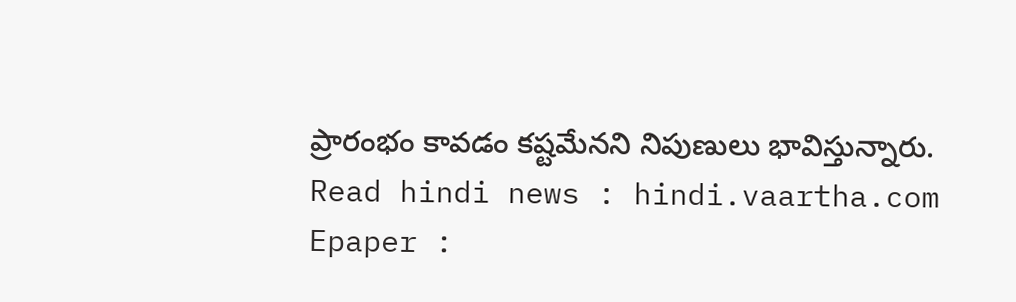ప్రారంభం కావడం కష్టమేనని నిపుణులు భావిస్తున్నారు.
Read hindi news : hindi.vaartha.com
Epaper :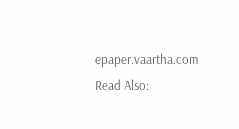epaper.vaartha.com
Read Also: